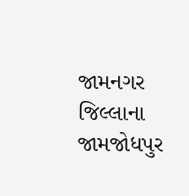જામનગર જિલ્લાના જામજોધપુર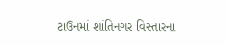ટાઉનમાં શાંતિનગર વિસ્તારના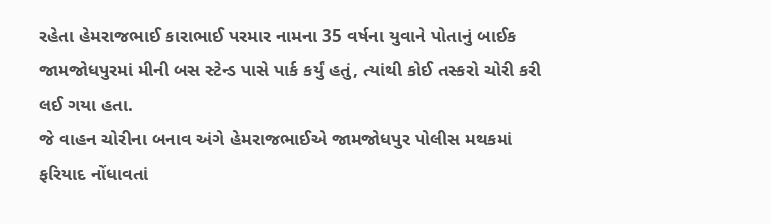રહેતા હેમરાજભાઈ કારાભાઈ પરમાર નામના 35 વર્ષના યુવાને પોતાનું બાઈક જામજોધપુરમાં મીની બસ સ્ટેન્ડ પાસે પાર્ક કર્યું હતું, ત્યાંથી કોઈ તસ્કરો ચોરી કરી લઈ ગયા હતા.
જે વાહન ચોરીના બનાવ અંગે હેમરાજભાઈએ જામજોધપુર પોલીસ મથકમાં ફરિયાદ નોંધાવતાં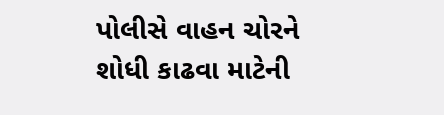પોલીસે વાહન ચોરને શોધી કાઢવા માટેની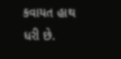કવાયત હાથ ધરી છે.